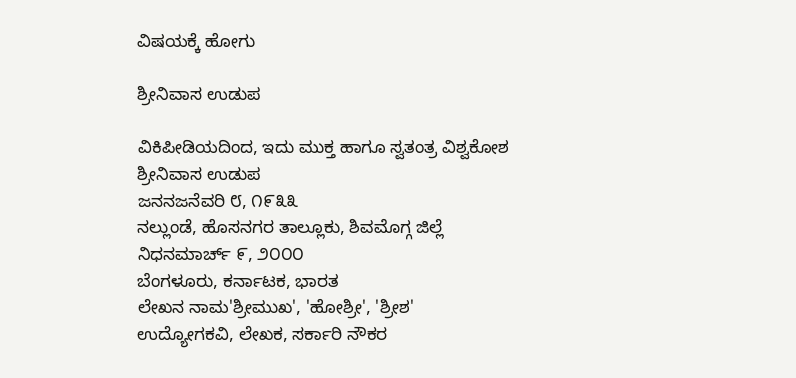ವಿಷಯಕ್ಕೆ ಹೋಗು

ಶ್ರೀನಿವಾಸ ಉಡುಪ

ವಿಕಿಪೀಡಿಯದಿಂದ, ಇದು ಮುಕ್ತ ಹಾಗೂ ಸ್ವತಂತ್ರ ವಿಶ್ವಕೋಶ
ಶ್ರೀನಿವಾಸ ಉಡುಪ
ಜನನಜನೆವರಿ ೮, ೧೯೩೩
ನಲ್ಲುಂಡೆ, ಹೊಸನಗರ ತಾಲ್ಲೂಕು, ಶಿವಮೊಗ್ಗ ಜಿಲ್ಲೆ
ನಿಧನಮಾರ್ಚ್ ೯, ೨೦೦೦
ಬೆಂಗಳೂರು, ಕರ್ನಾಟಕ, ಭಾರತ
ಲೇಖನ ನಾಮ'ಶ್ರೀಮುಖ', 'ಹೋಶ್ರೀ', 'ಶ್ರೀಶ'
ಉದ್ಯೋಗಕವಿ, ಲೇಖಕ, ಸರ್ಕಾರಿ ನೌಕರ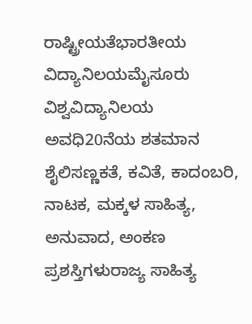ರಾಷ್ಟ್ರೀಯತೆಭಾರತೀಯ
ವಿದ್ಯಾನಿಲಯಮೈಸೂರು ವಿಶ್ವವಿದ್ಯಾನಿಲಯ
ಅವಧಿ20ನೆಯ ಶತಮಾನ
ಶೈಲಿಸಣ್ಣಕತೆ, ಕವಿತೆ, ಕಾದಂಬರಿ, ನಾಟಕ, ಮಕ್ಕಳ ಸಾಹಿತ್ಯ, ಅನುವಾದ, ಅಂಕಣ
ಪ್ರಶಸ್ತಿಗಳುರಾಜ್ಯ ಸಾಹಿತ್ಯ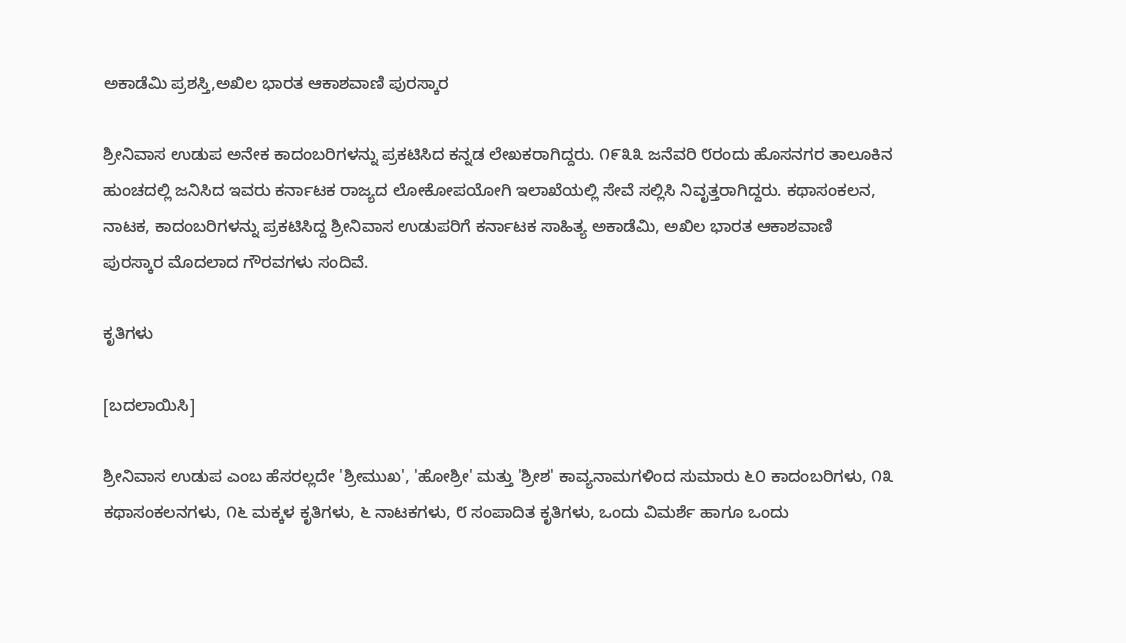ಅಕಾಡೆಮಿ ಪ್ರಶಸ್ತಿ,ಅಖಿಲ ಭಾರತ ಆಕಾಶವಾಣಿ ಪುರಸ್ಕಾರ

ಶ್ರೀನಿವಾಸ ಉಡುಪ ಅನೇಕ ಕಾದಂಬರಿಗಳನ್ನು ಪ್ರಕಟಿಸಿದ ಕನ್ನಡ ಲೇಖಕರಾಗಿದ್ದರು. ೧೯೩೩ ಜನೆವರಿ ೮ರಂದು ಹೊಸನಗರ ತಾಲೂಕಿನ ಹುಂಚದಲ್ಲಿ ಜನಿಸಿದ ಇವರು ಕರ್ನಾಟಕ ರಾಜ್ಯದ ಲೋಕೋಪಯೋಗಿ ಇಲಾಖೆಯಲ್ಲಿ ಸೇವೆ ಸಲ್ಲಿಸಿ ನಿವೃತ್ತರಾಗಿದ್ದರು. ಕಥಾಸಂಕಲನ, ನಾಟಕ, ಕಾದಂಬರಿಗಳನ್ನು ಪ್ರಕಟಿಸಿದ್ದ ಶ್ರೀನಿವಾಸ ಉಡುಪರಿಗೆ ಕರ್ನಾಟಕ ಸಾಹಿತ್ಯ ಅಕಾಡೆಮಿ, ಅಖಿಲ ಭಾರತ ಆಕಾಶವಾಣಿ ಪುರಸ್ಕಾರ ಮೊದಲಾದ ಗೌರವಗಳು ಸಂದಿವೆ.

ಕೃತಿಗಳು

[ಬದಲಾಯಿಸಿ]

ಶ್ರೀನಿವಾಸ ಉಡುಪ ಎಂಬ ಹೆಸರಲ್ಲದೇ 'ಶ್ರೀಮುಖ', 'ಹೋಶ್ರೀ' ಮತ್ತು 'ಶ್ರೀಶ' ಕಾವ್ಯನಾಮಗಳಿಂದ ಸುಮಾರು ೬೦ ಕಾದಂಬರಿಗಳು, ೧೩ ಕಥಾಸಂಕಲನಗಳು, ೧೬ ಮಕ್ಕಳ ಕೃತಿಗಳು, ೬ ನಾಟಕಗಳು, ೮ ಸಂಪಾದಿತ ಕೃತಿಗಳು, ಒಂದು ವಿಮರ್ಶೆ ಹಾಗೂ ಒಂದು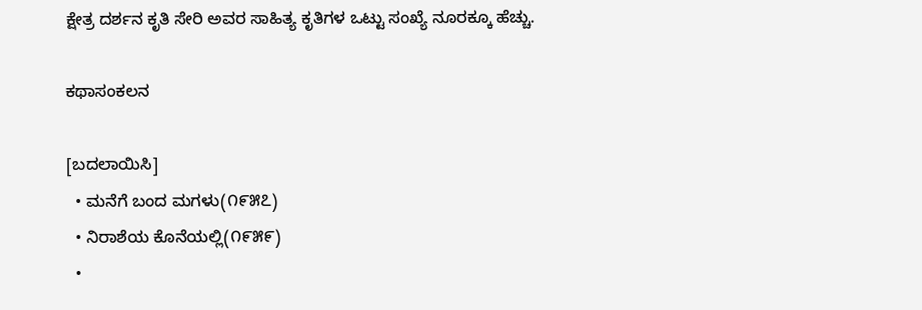ಕ್ಷೇತ್ರ ದರ್ಶನ ಕೃತಿ ಸೇರಿ ಅವರ ಸಾಹಿತ್ಯ ಕೃತಿಗಳ ಒಟ್ಟು ಸಂಖ್ಯೆ ನೂರಕ್ಕೂ ಹೆಚ್ಚು.

ಕಥಾಸಂಕಲನ

[ಬದಲಾಯಿಸಿ]
  • ಮನೆಗೆ ಬಂದ ಮಗಳು(೧೯೫೭)
  • ನಿರಾಶೆಯ ಕೊನೆಯಲ್ಲಿ(೧೯೫೯)
  •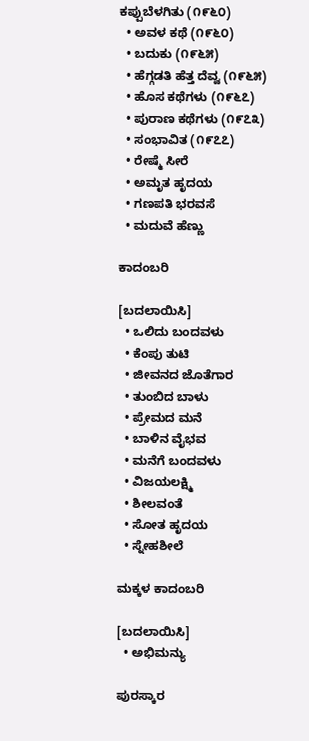ಕಪ್ಪುಬೆಳಗಿತು (೧೯೬೦)
  • ಅವಳ ಕಥೆ (೧೯೬೦)
  • ಬದುಕು (೧೯೬೫)
  • ಹೆಗ್ಗಡತಿ ಹೆತ್ತ ದೆವ್ವ (೧೯೬೫)
  • ಹೊಸ ಕಥೆಗಳು (೧೯೬೭)
  • ಪುರಾಣ ಕಥೆಗಳು (೧೯೭೩)
  • ಸಂಭಾವಿತ (೧೯೭೭)
  • ರೇಷ್ಮೆ ಸೀರೆ
  • ಅಮೃತ ಹೃದಯ
  • ಗಣಪತಿ ಭರವಸೆ
  • ಮದುವೆ ಹೆಣ್ಣು

ಕಾದಂಬರಿ

[ಬದಲಾಯಿಸಿ]
  • ಒಲಿದು ಬಂದವಳು
  • ಕೆಂಪು ತುಟಿ
  • ಜೀವನದ ಜೊತೆಗಾರ
  • ತುಂಬಿದ ಬಾಳು
  • ಪ್ರೇಮದ ಮನೆ
  • ಬಾಳಿನ ವೈಭವ
  • ಮನೆಗೆ ಬಂದವಳು
  • ವಿಜಯಲಕ್ಷ್ಮಿ
  • ಶೀಲವಂತೆ
  • ಸೋತ ಹೃದಯ
  • ಸ್ನೇಹಶೀಲೆ

ಮಕ್ಕಳ ಕಾದಂಬರಿ

[ಬದಲಾಯಿಸಿ]
  • ಅಭಿಮನ್ಯು

ಪುರಸ್ಕಾರ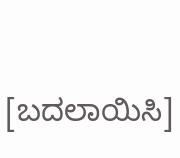[ಬದಲಾಯಿಸಿ]